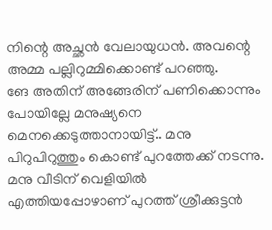നിന്റെ അച്ഛൻ വേലായുധൻ. അവന്റെ അമ്മ പല്ലിറുമ്മിക്കൊണ്ട് പറഞ്ഞു.
ങേ അതിന് അങ്ങേരിന് പണിക്കൊന്നും പോയില്ലേ മനുഷ്യനെ മെനക്കെടുത്താനായിട്ട്.. മനു പിറുപിറുത്തും കൊണ്ട് പുറത്തേക്ക് നടന്നു.
മനു വീടിന് വെളിയിൽ എത്തിയപ്പോഴാണ് പുറത്ത് ശ്രീക്കുട്ടൻ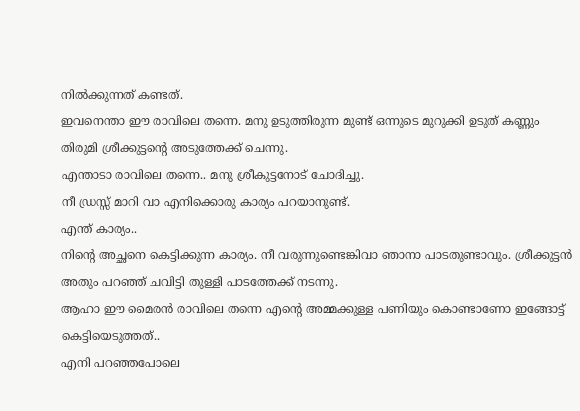നിൽക്കുന്നത് കണ്ടത്.
ഇവനെന്താ ഈ രാവിലെ തന്നെ. മനു ഉടുത്തിരുന്ന മുണ്ട് ഒന്നുടെ മുറുക്കി ഉടുത് കണ്ണും തിരുമി ശ്രീക്കുട്ടന്റെ അടുത്തേക്ക് ചെന്നു.
എന്താടാ രാവിലെ തന്നെ.. മനു ശ്രീകുട്ടനോട് ചോദിച്ചു.
നീ ഡ്രസ്സ് മാറി വാ എനിക്കൊരു കാര്യം പറയാനുണ്ട്.
എന്ത് കാര്യം..
നിന്റെ അച്ഛനെ കെട്ടിക്കുന്ന കാര്യം. നീ വരുന്നുണ്ടെങ്കിവാ ഞാനാ പാടതുണ്ടാവും. ശ്രീക്കുട്ടൻ അതും പറഞ്ഞ് ചവിട്ടി തുള്ളി പാടത്തേക്ക് നടന്നു.
ആഹാ ഈ മൈരൻ രാവിലെ തന്നെ എന്റെ അമ്മക്കുള്ള പണിയും കൊണ്ടാണോ ഇങ്ങോട്ട് കെട്ടിയെടുത്തത്..
എനി പറഞ്ഞപോലെ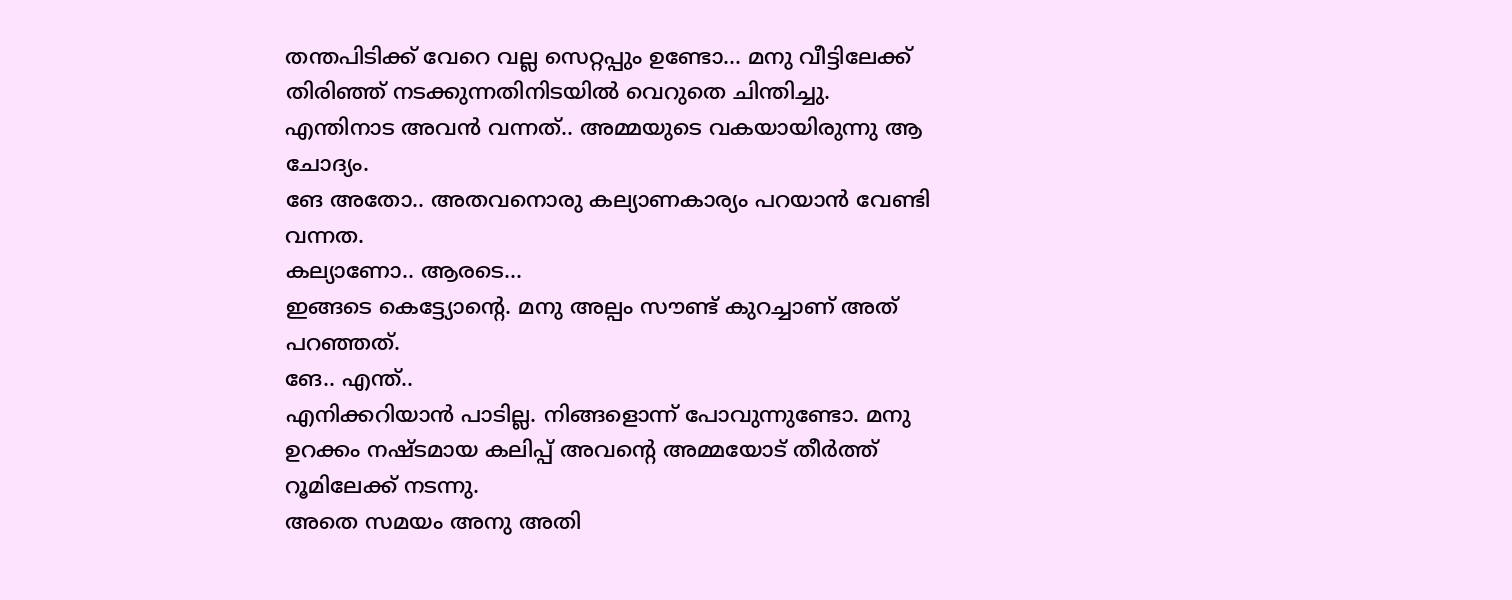തന്തപിടിക്ക് വേറെ വല്ല സെറ്റപ്പും ഉണ്ടോ… മനു വീട്ടിലേക്ക് തിരിഞ്ഞ് നടക്കുന്നതിനിടയിൽ വെറുതെ ചിന്തിച്ചു.
എന്തിനാട അവൻ വന്നത്.. അമ്മയുടെ വകയായിരുന്നു ആ ചോദ്യം.
ങേ അതോ.. അതവനൊരു കല്യാണകാര്യം പറയാൻ വേണ്ടി വന്നത.
കല്യാണോ.. ആരടെ…
ഇങ്ങടെ കെട്ട്യോന്റെ. മനു അല്പം സൗണ്ട് കുറച്ചാണ് അത് പറഞ്ഞത്.
ങേ.. എന്ത്..
എനിക്കറിയാൻ പാടില്ല. നിങ്ങളൊന്ന് പോവുന്നുണ്ടോ. മനു ഉറക്കം നഷ്ടമായ കലിപ്പ് അവന്റെ അമ്മയോട് തീർത്ത് റൂമിലേക്ക് നടന്നു.
അതെ സമയം അനു അതി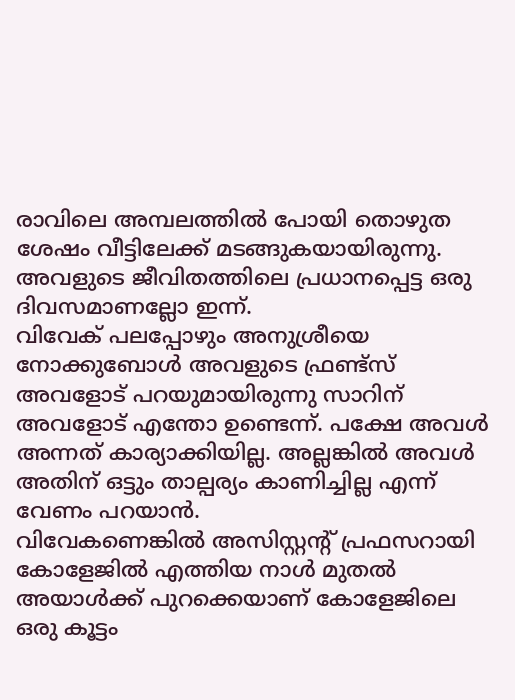രാവിലെ അമ്പലത്തിൽ പോയി തൊഴുത ശേഷം വീട്ടിലേക്ക് മടങ്ങുകയായിരുന്നു.
അവളുടെ ജീവിതത്തിലെ പ്രധാനപ്പെട്ട ഒരു ദിവസമാണല്ലോ ഇന്ന്.
വിവേക് പലപ്പോഴും അനുശ്രീയെ നോക്കുബോൾ അവളുടെ ഫ്രണ്ട്സ് അവളോട് പറയുമായിരുന്നു സാറിന് അവളോട് എന്തോ ഉണ്ടെന്ന്. പക്ഷേ അവൾ അന്നത് കാര്യാക്കിയില്ല. അല്ലങ്കിൽ അവൾ അതിന് ഒട്ടും താല്പര്യം കാണിച്ചില്ല എന്ന് വേണം പറയാൻ.
വിവേകണെങ്കിൽ അസിസ്റ്റന്റ് പ്രഫസറായി കോളേജിൽ എത്തിയ നാൾ മുതൽ അയാൾക്ക് പുറക്കെയാണ് കോളേജിലെ ഒരു കൂട്ടം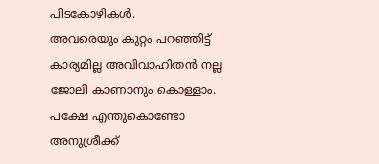പിടകോഴികൾ.
അവരെയും കുറ്റം പറഞ്ഞിട്ട് കാര്യമില്ല അവിവാഹിതൻ നല്ല ജോലി കാണാനും കൊള്ളാം.
പക്ഷേ എന്തുകൊണ്ടോ അനുശ്രീക്ക്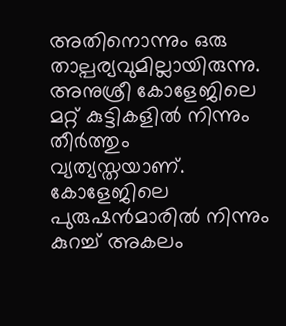അതിനൊന്നും ഒരു താല്പര്യവുമില്ലായിരുന്നു. അനുശ്രീ കോളേജിലെ മറ്റ് കുട്ടികളിൽ നിന്നും തീർത്തും വ്യത്യസ്തയാണ്. കോളേജിലെ പുരുഷൻമാരിൽ നിന്നും കുറച്ച് അകലം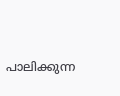പാലിക്കുന്ന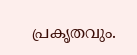പ്രകൃതവും.